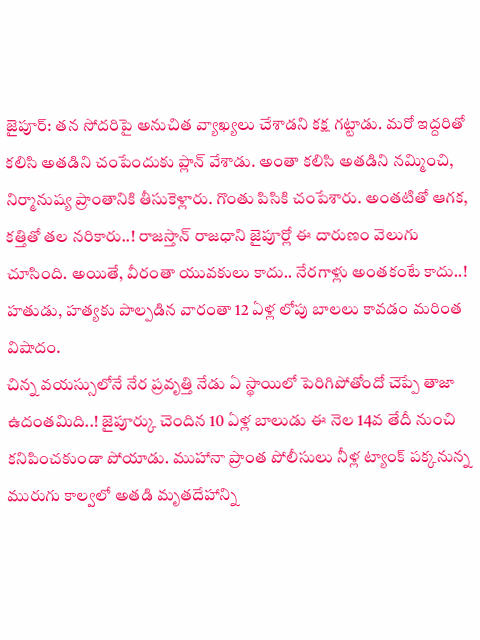జైపూర్: తన సోదరిపై అనుచిత వ్యాఖ్యలు చేశాడని కక్ష గట్టాడు. మరో ఇద్దరితో కలిసి అతడిని చంపేందుకు ప్లాన్ వేశాడు. అంతా కలిసి అతడిని నమ్మించి, నిర్మానుష్య ప్రాంతానికి తీసుకెళ్లారు. గొంతు పిసికి చంపేశారు. అంతటితో ఆగక, కత్తితో తల నరికారు..! రాజస్తాన్ రాజధాని జైపూర్లో ఈ దారుణం వెలుగు చూసింది. అయితే, వీరంతా యువకులు కాదు.. నేరగాళ్లు అంతకంటే కాదు..! హతుడు, హత్యకు పాల్పడిన వారంతా 12 ఏళ్ల లోపు బాలలు కావడం మరింత విషాదం.
చిన్న వయస్సులోనే నేర ప్రవృత్తి నేడు ఏ స్థాయిలో పెరిగిపోతోందో చెప్పే తాజా ఉదంతమిది..! జైపూర్కు చెందిన 10 ఏళ్ల బాలుడు ఈ నెల 14వ తేదీ నుంచి కనిపించకుండా పోయాడు. ముహానా ప్రాంత పోలీసులు నీళ్ల ట్యాంక్ పక్కనున్న మురుగు కాల్వలో అతడి మృతదేహాన్ని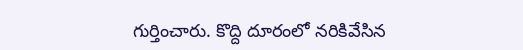గుర్తించారు. కొద్ది దూరంలో నరికివేసిన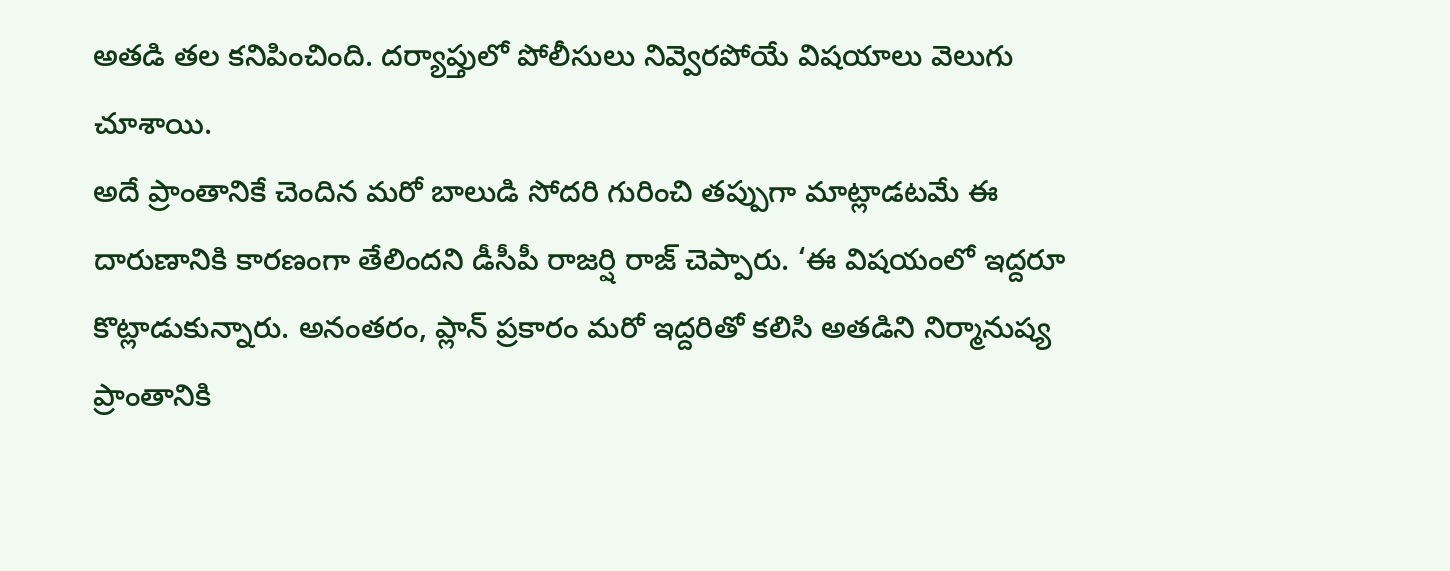అతడి తల కనిపించింది. దర్యాప్తులో పోలీసులు నివ్వెరపోయే విషయాలు వెలుగు చూశాయి.
అదే ప్రాంతానికే చెందిన మరో బాలుడి సోదరి గురించి తప్పుగా మాట్లాడటమే ఈ దారుణానికి కారణంగా తేలిందని డీసీపీ రాజర్షి రాజ్ చెప్పారు. ‘ఈ విషయంలో ఇద్దరూ కొట్లాడుకున్నారు. అనంతరం, ప్లాన్ ప్రకారం మరో ఇద్దరితో కలిసి అతడిని నిర్మానుష్య ప్రాంతానికి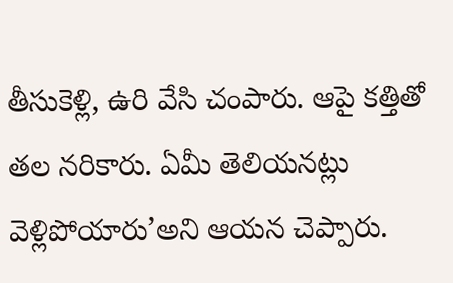తీసుకెళ్లి, ఉరి వేసి చంపారు. ఆపై కత్తితో తల నరికారు. ఏమీ తెలియనట్లు వెళ్లిపోయారు’అని ఆయన చెప్పారు.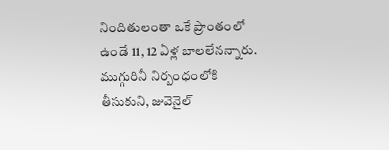నిందితులంతా ఒకే ప్రాంతంలో ఉండే 11, 12 ఏళ్ల బాలలేనన్నారు. ముగ్గురినీ నిర్బంధంలోకి తీసుకుని, జువెనైల్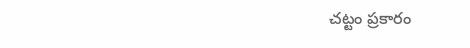చట్టం ప్రకారం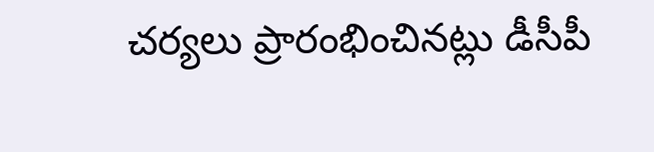చర్యలు ప్రారంభించినట్లు డీసీపీ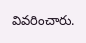వివరించారు.